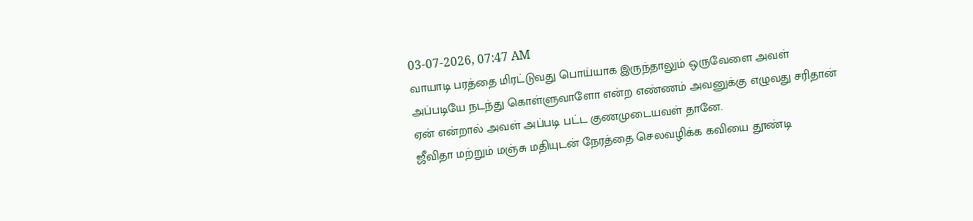03-07-2026, 07:47 AM
வாயாடி பரத்தை மிரட்டுவது பொய்யாக இருந்தாலும் ஒருவேளை அவள் அப்படியே நடந்து கொள்ளுவாளோ என்ற எண்ணம் அவனுக்கு எழுவது சரிதான் ஏன் என்றால் அவள் அப்படி பட்ட குணமுடையவள் தானே.
ஜீவிதா மற்றும் மஞ்சு மதியுடன் நேரத்தை செலவழிக்க கவியை தூண்டி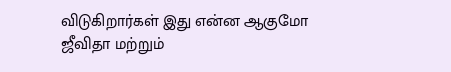விடுகிறார்கள் இது என்ன ஆகுமோ
ஜீவிதா மற்றும்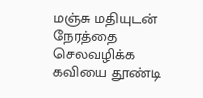மஞ்சு மதியுடன் நேரத்தை செலவழிக்க கவியை தூண்டி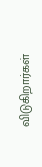விடுகிறார்கள்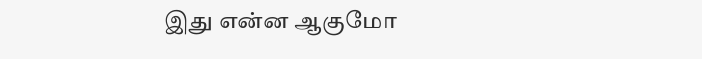இது என்ன ஆகுமோ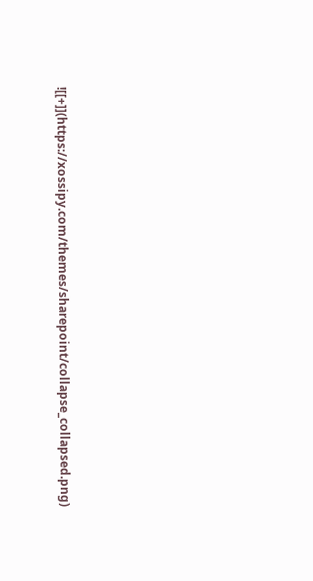![[+]](https://xossipy.com/themes/sharepoint/collapse_collapsed.png)